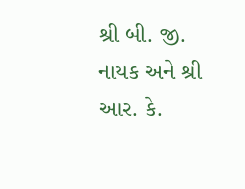શ્રી બી. જી. નાયક અને શ્રી આર. કે.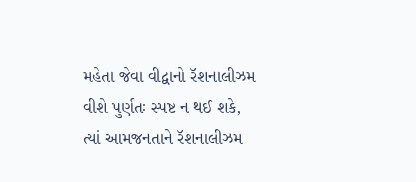મહેતા જેવા વીદ્વાનો રૅશનાલીઝમ વીશે પુર્ણતઃ સ્પષ્ટ ન થઈ શકે, ત્યાં આમજનતાને રૅશનાલીઝમ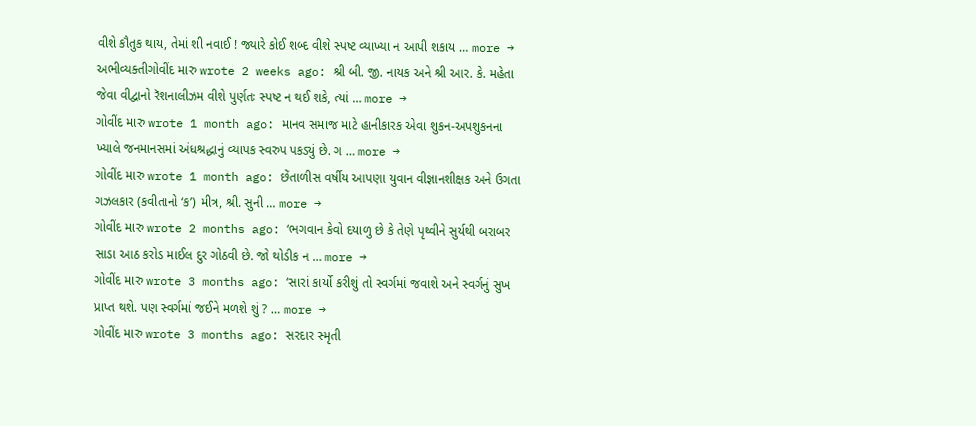વીશે કૌતુક થાય, તેમાં શી નવાઈ ! જ્યારે કોઈ શબ્દ વીશે સ્પષ્ટ વ્યાખ્યા ન આપી શકાય … more →
અભીવ્યક્તીગોવીંદ મારુ wrote 2 weeks ago: શ્રી બી. જી. નાયક અને શ્રી આર. કે. મહેતા જેવા વીદ્વાનો રૅશનાલીઝમ વીશે પુર્ણતઃ સ્પષ્ટ ન થઈ શકે, ત્યાં … more →
ગોવીંદ મારુ wrote 1 month ago: માનવ સમાજ માટે હાનીકારક એવા શુકન-અપશુકનના ખ્યાલે જનમાનસમાં અંધશ્રદ્ધાનું વ્યાપક સ્વરુપ પકડ્યું છે. ગ … more →
ગોવીંદ મારુ wrote 1 month ago: છેંતાળીસ વર્ષીય આપણા યુવાન વીજ્ઞાનશીક્ષક અને ઉગતા ગઝલકાર (કવીતાનો ‘ક’) મીત્ર, શ્રી. સુની … more →
ગોવીંદ મારુ wrote 2 months ago: ‘ભગવાન કેવો દયાળુ છે કે તેણે પૃથ્વીને સુર્યથી બરાબર સાડા આઠ કરોડ માઈલ દુર ગોઠવી છે. જો થોડીક ન … more →
ગોવીંદ મારુ wrote 3 months ago: ‘સારાં કાર્યો કરીશું તો સ્વર્ગમાં જવાશે અને સ્વર્ગનું સુખ પ્રાપ્ત થશે. પણ સ્વર્ગમાં જઈને મળશે શું ? … more →
ગોવીંદ મારુ wrote 3 months ago: સરદાર સ્મૃતી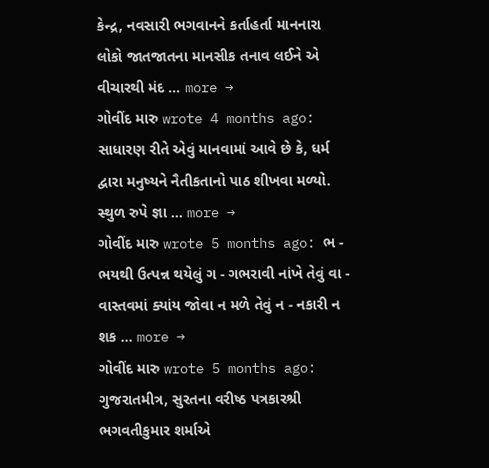કેન્દ્ર, નવસારી ભગવાનને કર્તાહર્તા માનનારા લોકો જાતજાતના માનસીક તનાવ લઈને એ વીચારથી મંદ … more →
ગોવીંદ મારુ wrote 4 months ago: સાધારણ રીતે એવું માનવામાં આવે છે કે, ધર્મ દ્વારા મનુષ્યને નૈતીકતાનો પાઠ શીખવા મળ્યો. સ્થુળ રુપે જ્ઞા … more →
ગોવીંદ મારુ wrote 5 months ago: ભ - ભયથી ઉત્પન્ન થયેલું ગ - ગભરાવી નાંખે તેવું વા - વાસ્તવમાં ક્યાંય જોવા ન મળે તેવું ન - નકારી ન શક … more →
ગોવીંદ મારુ wrote 5 months ago: ગુજરાતમીત્ર, સુરતના વરીષ્ઠ પત્રકારશ્રી ભગવતીકુમાર શર્માએ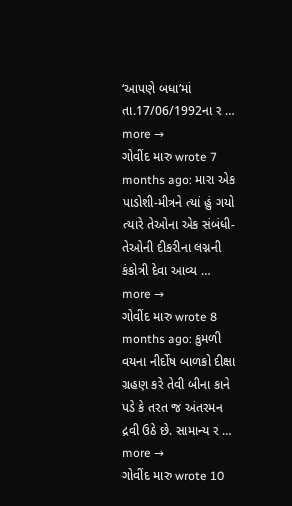‘આપણે બધા’માં તા.17/06/1992ના ર … more →
ગોવીંદ મારુ wrote 7 months ago: મારા એક પાડોશી-મીત્રને ત્યાં હું ગયો ત્યારે તેઓના એક સંબંધી- તેઓની દીકરીના લગ્નની કંકોત્રી દેવા આવ્ય … more →
ગોવીંદ મારુ wrote 8 months ago: કુમળી વયના નીર્દોષ બાળકો દીક્ષા ગ્રહણ કરે તેવી બીના કાને પડે કે તરત જ અંતરમન દ્રવી ઉઠે છે. સામાન્ય ર … more →
ગોવીંદ મારુ wrote 10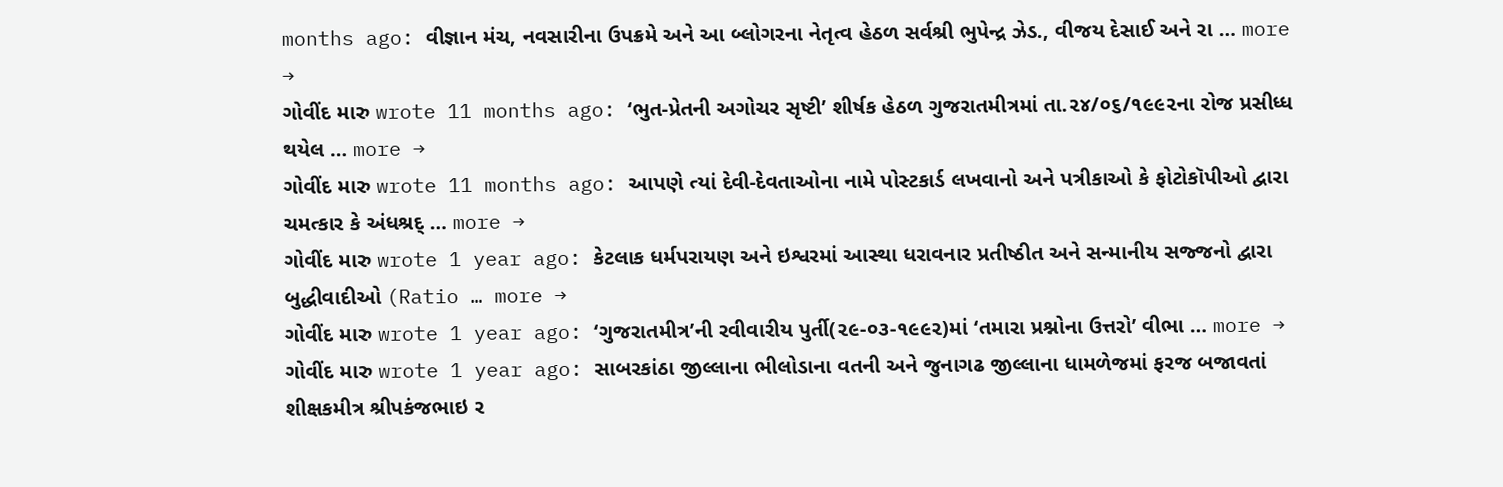months ago: વીજ્ઞાન મંચ, નવસારીના ઉપક્રમે અને આ બ્લોગરના નેતૃત્વ હેઠળ સર્વશ્રી ભુપેન્દ્ર ઝેડ., વીજય દેસાઈ અને રા … more →
ગોવીંદ મારુ wrote 11 months ago: ‘ભુત-પ્રેતની અગોચર સૃષ્ટી’ શીર્ષક હેઠળ ગુજરાતમીત્રમાં તા.૨૪/૦૬/૧૯૯૨ના રોજ પ્રસીધ્ધ થયેલ … more →
ગોવીંદ મારુ wrote 11 months ago: આપણે ત્યાં દેવી-દેવતાઓના નામે પોસ્ટકાર્ડ લખવાનો અને પત્રીકાઓ કે ફોટોકૉપીઓ દ્વારા ચમત્કાર કે અંધશ્રદ્ … more →
ગોવીંદ મારુ wrote 1 year ago: કેટલાક ધર્મપરાયણ અને ઇશ્વરમાં આસ્થા ધરાવનાર પ્રતીષ્ઠીત અને સન્માનીય સજ્જનો દ્વારા બુદ્ધીવાદીઓ (Ratio … more →
ગોવીંદ મારુ wrote 1 year ago: ‘ગુજરાતમીત્ર’ની રવીવારીય પુર્તી(૨૯-૦૩-૧૯૯૨)માં ‘તમારા પ્રશ્નોના ઉત્તરો’ વીભા … more →
ગોવીંદ મારુ wrote 1 year ago: સાબરકાંઠા જીલ્લાના ભીલોડાના વતની અને જુનાગઢ જીલ્લાના ધામળેજમાં ફરજ બજાવતાં શીક્ષકમીત્ર શ્રીપકંજભાઇ ર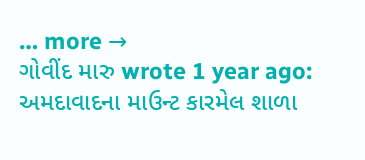… more →
ગોવીંદ મારુ wrote 1 year ago: અમદાવાદના માઉન્ટ કારમેલ શાળા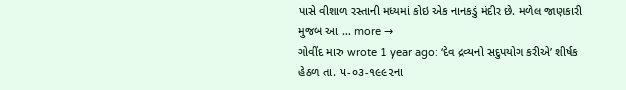પાસે વીશાળ રસ્તાની મધ્યમાં કોઇ એક નાનકડું મંદીર છે. મળેલ જાણકારી મુજબ આ … more →
ગોવીંદ મારુ wrote 1 year ago: ‘દેવ દ્રવ્યનો સદુપયોગ કરીએ’ શીર્ષક હેઠળ તા. ૫-૦૩-૧૯૯૨ના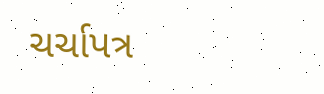ચર્ચાપત્ર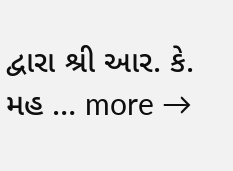દ્વારા શ્રી આર. કે. મહ … more →